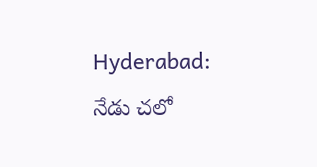Hyderabad: నేడు చలో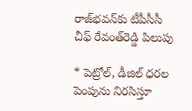రాజ్‌భవన్‌కు టీపీసీసీ చీఫ్‌ రేవంత్‌రెడ్డి పిలుపు

* పెట్రోల్‌, డీజిల్‌ ధరల పెంపును నిరసిస్తూ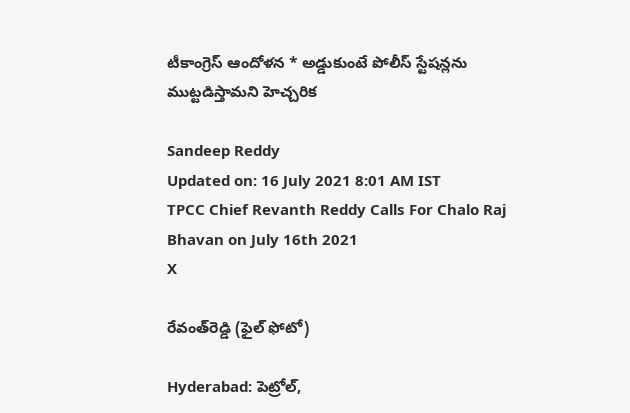టీకాంగ్రెస్‌ ఆందోళన * అడ్డుకుంటే పోలీస్‌ స్టేషన్లను ముట్టడిస్తామని హెచ్చరిక

Sandeep Reddy
Updated on: 16 July 2021 8:01 AM IST
TPCC Chief Revanth Reddy Calls For Chalo Raj Bhavan on July 16th 2021
X

రేవంత్‌రెడ్డి (ఫైల్ ఫోటో)

Hyderabad: పెట్రోల్‌,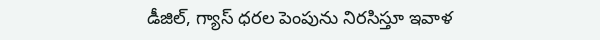డీజిల్‌, గ్యాస్‌ ధరల పెంపును నిరసిస్తూ ఇవాళ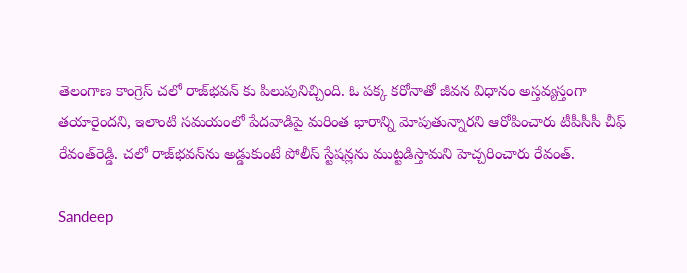తెలంగాణ కాంగ్రెస్ చలో రాజ్‌భవన్‌ కు పిలుపునిచ్చింది. ఓ పక్క కరోనాతో జీవన విధానం అస్తవ్యస్తంగా తయారైందని, ఇలాంటి సమయంలో పేదవాడిపై మరింత భారాన్ని మోపుతున్నారని ఆరోపించారు టీపీసీసీ చీఫ్‌ రేవంత్‌రెడ్డి. చలో రాజ్‌భవన్‌ను అడ్డుకుంటే పోలీస్‌ స్టేషన్లను ముట్టడిస్తామని హెచ్చరించారు రేవంత్.

Sandeep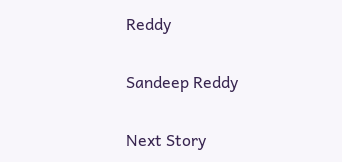Reddy

Sandeep Reddy

Next Story